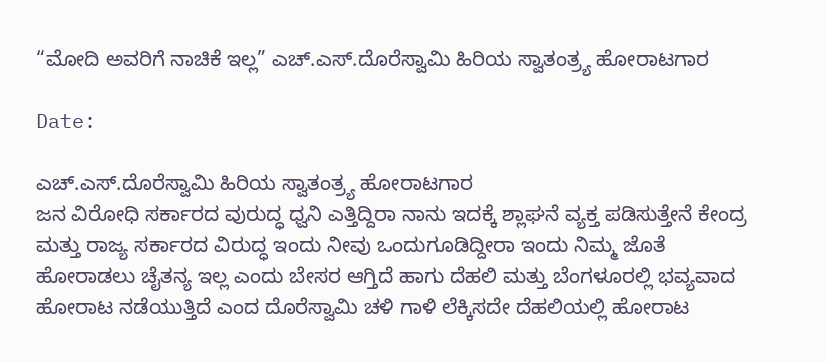“ಮೋದಿ ಅವರಿಗೆ ನಾಚಿಕೆ ಇಲ್ಲ” ಎಚ್.ಎಸ್.ದೊರೆಸ್ವಾಮಿ ಹಿರಿಯ ಸ್ವಾತಂತ್ರ್ಯ ಹೋರಾಟಗಾರ

Date:

ಎಚ್.ಎಸ್.ದೊರೆಸ್ವಾಮಿ ಹಿರಿಯ ಸ್ವಾತಂತ್ರ್ಯ ಹೋರಾಟಗಾರ
ಜನ ವಿರೋಧಿ ಸರ್ಕಾರದ ವುರುದ್ಧ ಧ್ವನಿ‌ ಎತ್ತಿದ್ದಿರಾ ನಾನು ಇದಕ್ಕೆ ಶ್ಲಾಘನೆ ವ್ಯಕ್ತ ಪಡಿಸುತ್ತೇನೆ ಕೇಂದ್ರ ಮತ್ತು ರಾಜ್ಯ ಸರ್ಕಾರದ ವಿರುದ್ಧ ಇಂದು ನೀವು ಒಂದುಗೂಡಿದ್ದೀರಾ ಇಂದು ನಿಮ್ಮ ಜೊತೆ ಹೋರಾಡಲು ಚೈತನ್ಯ ಇಲ್ಲ ಎಂದು ಬೇಸರ ಆಗ್ತಿದೆ ಹಾಗು ದೆಹಲಿ ಮತ್ತು ಬೆಂಗಳೂರಲ್ಲಿ ಭವ್ಯವಾದ ಹೋರಾಟ ನಡೆಯುತ್ತಿದೆ ಎಂದ ದೊರೆಸ್ವಾಮಿ ಚಳಿ ಗಾಳಿ ಲೆಕ್ಕಿಸದೇ ದೆಹಲಿಯಲ್ಲಿ ಹೋರಾಟ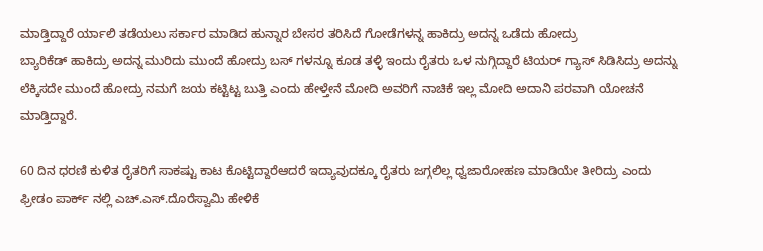ಮಾಡ್ತಿದ್ದಾರೆ ರ್ಯಾಲಿ ತಡೆಯಲು ಸರ್ಕಾರ ಮಾಡಿದ ಹುನ್ನಾರ ಬೇಸರ ತರಿಸಿದೆ ಗೋಡೆಗಳನ್ನ ಹಾಕಿದ್ರು ಅದನ್ನ ಒಡೆದು ಹೋದ್ರು
ಬ್ಯಾರಿಕೆಡ್ ಹಾಕಿದ್ರು ಅದನ್ನ ಮುರಿದು ಮುಂದೆ ಹೋದ್ರು ಬಸ್ ಗಳನ್ನೂ ಕೂಡ ತಳ್ಳಿ ಇಂದು ರೈತರು ಒಳ ನುಗ್ಗಿದ್ದಾರೆ ಟಿಯರ್ ಗ್ಯಾಸ್ ಸಿಡಿಸಿದ್ರು ಅದನ್ನು ಲೆಕ್ಕಿಸದೇ ಮುಂದೆ ಹೋದ್ರು ನಮಗೆ ಜಯ ಕಟ್ಟಿಟ್ಟ ಬುತ್ತಿ ಎಂದು ಹೇಳ್ತೇನೆ ಮೋದಿ ಅವರಿಗೆ ನಾಚಿಕೆ ಇಲ್ಲ ಮೋದಿ ಅದಾನಿ ಪರವಾಗಿ ಯೋಚನೆ ಮಾಡ್ತಿದ್ದಾರೆ.

60 ದಿನ ಧರಣಿ ಕುಳಿತ ರೈತರಿಗೆ ಸಾಕಷ್ಟು ಕಾಟ ಕೊಟ್ಟಿದ್ದಾರೆಆದರೆ ಇದ್ಯಾವುದಕ್ಕೂ ರೈತರು ಜಗ್ಗಲಿಲ್ಲ ಧ್ವಜಾರೋಹಣ ಮಾಡಿಯೇ ತೀರಿದ್ರು ಎಂದು
ಫ್ರೀಡಂ ಪಾರ್ಕ್ ನಲ್ಲಿ ಎಚ್.ಎಸ್.ದೊರೆಸ್ವಾಮಿ ಹೇಳಿಕೆ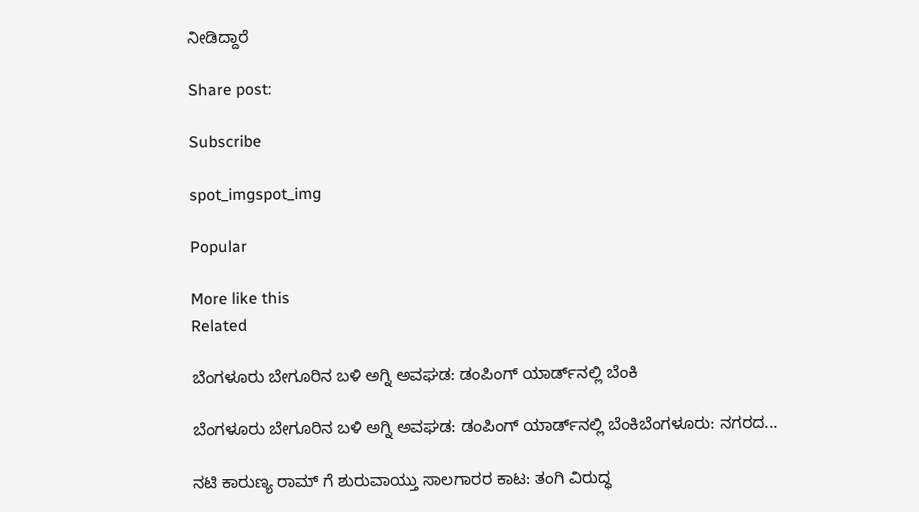ನೀಡಿದ್ದಾರೆ

Share post:

Subscribe

spot_imgspot_img

Popular

More like this
Related

ಬೆಂಗಳೂರು ಬೇಗೂರಿನ ಬಳಿ ಅಗ್ನಿ ಅವಘಡ: ಡಂಪಿಂಗ್ ಯಾರ್ಡ್‌ನಲ್ಲಿ ಬೆಂಕಿ

ಬೆಂಗಳೂರು ಬೇಗೂರಿನ ಬಳಿ ಅಗ್ನಿ ಅವಘಡ: ಡಂಪಿಂಗ್ ಯಾರ್ಡ್‌ನಲ್ಲಿ ಬೆಂಕಿಬೆಂಗಳೂರು: ನಗರದ...

ನಟಿ ಕಾರುಣ್ಯ ರಾಮ್ ಗೆ ಶುರುವಾಯ್ತು ಸಾಲಗಾರರ ಕಾಟ: ತಂಗಿ ವಿರುದ್ಧ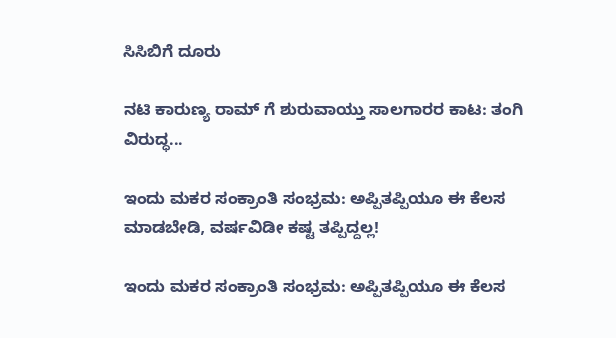ಸಿಸಿಬಿಗೆ ದೂರು

ನಟಿ ಕಾರುಣ್ಯ ರಾಮ್ ಗೆ ಶುರುವಾಯ್ತು ಸಾಲಗಾರರ ಕಾಟ: ತಂಗಿ ವಿರುದ್ಧ...

ಇಂದು ಮಕರ ಸಂಕ್ರಾಂತಿ ಸಂಭ್ರಮ: ಅಪ್ಪಿತಪ್ಪಿಯೂ ಈ ಕೆಲಸ ಮಾಡಬೇಡಿ, ವರ್ಷವಿಡೀ ಕಷ್ಟ ತಪ್ಪಿದ್ದಲ್ಲ!

ಇಂದು ಮಕರ ಸಂಕ್ರಾಂತಿ ಸಂಭ್ರಮ: ಅಪ್ಪಿತಪ್ಪಿಯೂ ಈ ಕೆಲಸ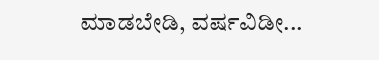ಮಾಡಬೇಡಿ, ವರ್ಷವಿಡೀ...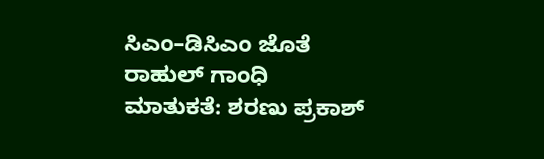ಸಿಎಂ–ಡಿಸಿಎಂ ಜೊತೆ ರಾಹುಲ್ ಗಾಂಧಿ ಮಾತುಕತೆ: ಶರಣು ಪ್ರಕಾಶ್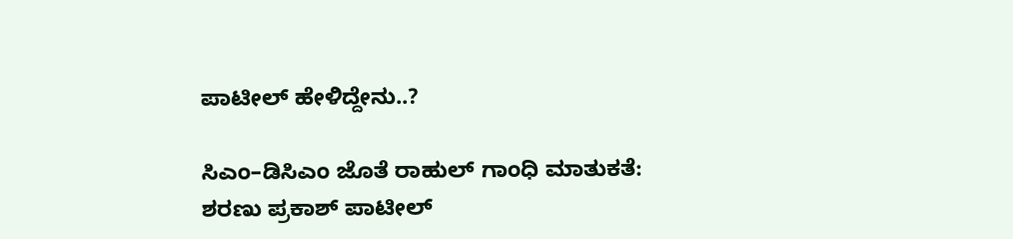ಪಾಟೀಲ್ ಹೇಳಿದ್ದೇನು..?

ಸಿಎಂ–ಡಿಸಿಎಂ ಜೊತೆ ರಾಹುಲ್ ಗಾಂಧಿ ಮಾತುಕತೆ: ಶರಣು ಪ್ರಕಾಶ್ ಪಾಟೀಲ್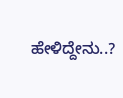ಹೇಳಿದ್ದೇನು..?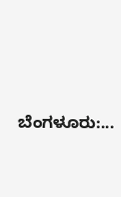ಬೆಂಗಳೂರು:...